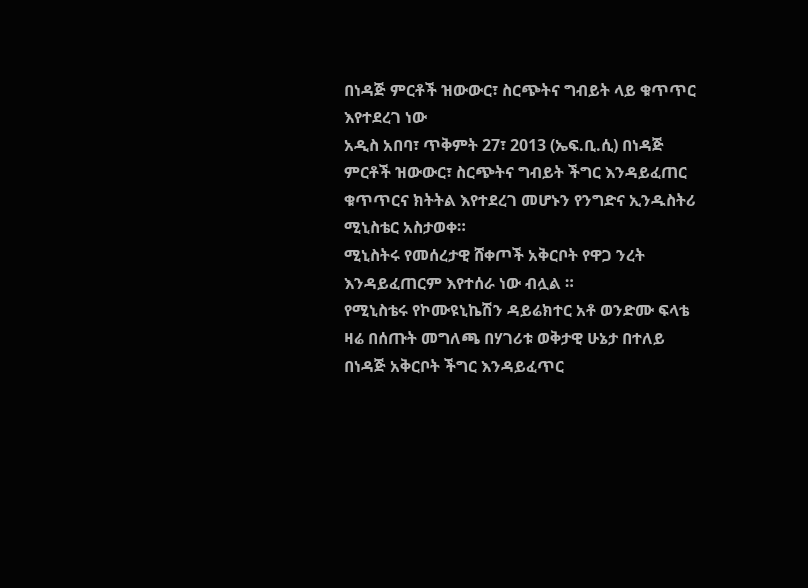በነዳጅ ምርቶች ዝውውር፣ ስርጭትና ግብይት ላይ ቁጥጥር እየተደረገ ነው
አዲስ አበባ፣ ጥቅምት 27፣ 2013 (ኤፍ.ቢ.ሲ) በነዳጅ ምርቶች ዝውውር፣ ስርጭትና ግብይት ችግር እንዳይፈጠር ቁጥጥርና ክትትል እየተደረገ መሆኑን የንግድና ኢንዱስትሪ ሚኒስቴር አስታወቀ።
ሚኒስትሩ የመሰረታዊ ሸቀጦች አቅርቦት የዋጋ ንረት እንዳይፈጠርም እየተሰራ ነው ብሏል ።
የሚኒስቴሩ የኮሙዩኒኬሽን ዳይሬክተር አቶ ወንድሙ ፍላቴ ዛሬ በሰጡት መግለጫ በሃገሪቱ ወቅታዊ ሁኔታ በተለይ በነዳጅ አቅርቦት ችግር እንዳይፈጥር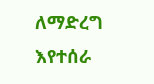ለማድረግ እየተሰራ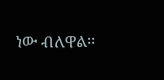ነው ብለዋል፡፡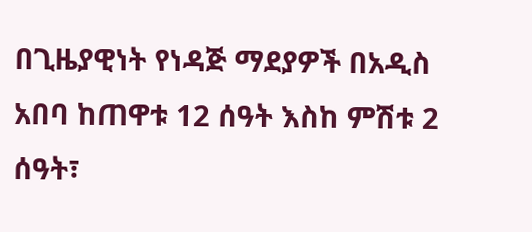በጊዜያዊነት የነዳጅ ማደያዎች በአዲስ አበባ ከጠዋቱ 12 ሰዓት እስከ ምሽቱ 2 ሰዓት፣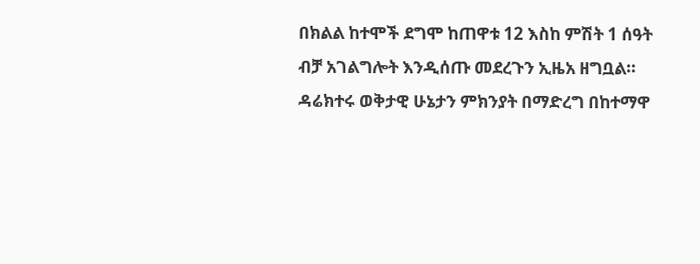በክልል ከተሞች ደግሞ ከጠዋቱ 12 እስከ ምሽት 1 ሰዓት ብቻ አገልግሎት እንዲሰጡ መደረጉን ኢዜአ ዘግቧል።
ዳሬክተሩ ወቅታዊ ሁኔታን ምክንያት በማድረግ በከተማዋ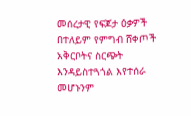መሰረታዊ የፍጆታ ዕቃዎች በተለይም የምግብ ሸቀጦች አቅርቦትና ስርጭት እንዳይስተጓጎል እየተሰራ መሆኑንም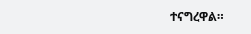ተናግረዋል።